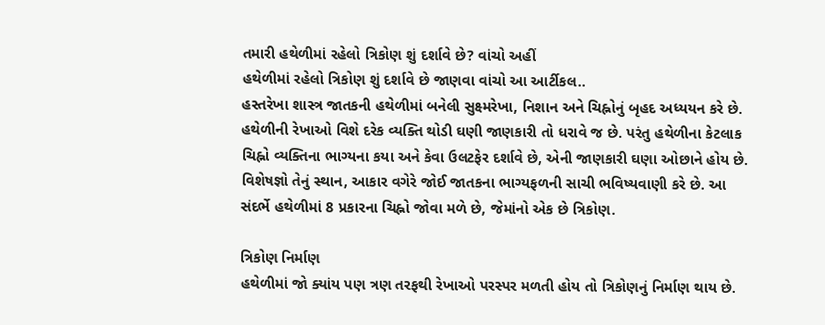તમારી હથેળીમાં રહેલો ત્રિકોણ શું દર્શાવે છે? વાંચો અહીં
હથેળીમાં રહેલો ત્રિકોણ શું દર્શાવે છે જાણવા વાંચો આ આર્ટીકલ..
હસ્તરેખા શાસ્ત્ર જાતકની હથેળીમાં બનેલી સુક્ષ્મરેખા, નિશાન અને ચિહ્નોનું બૃહદ અધ્યયન કરે છે. હથેળીની રેખાઓ વિશે દરેક વ્યક્તિ થોડી ઘણી જાણકારી તો ધરાવે જ છે. પરંતુ હથેળીના કેટલાક ચિહ્નો વ્યક્તિના ભાગ્યના કયા અને કેવા ઉલટફેર દર્શાવે છે, એની જાણકારી ઘણા ઓછાને હોય છે. વિશેષજ્ઞો તેનું સ્થાન, આકાર વગેરે જોઈ જાતકના ભાગ્યફળની સાચી ભવિષ્યવાણી કરે છે. આ સંદર્ભે હથેળીમાં 8 પ્રકારના ચિહ્નો જોવા મળે છે, જેમાંનો એક છે ત્રિકોણ.

ત્રિકોણ નિર્માણ
હથેળીમાં જો ક્યાંય પણ ત્રણ તરફથી રેખાઓ પરસ્પર મળતી હોય તો ત્રિકોણનું નિર્માણ થાય છે.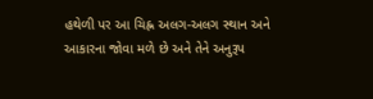હથેળી પર આ ચિહ્ન અલગ-અલગ સ્થાન અને આકારના જોવા મળે છે અને તેને અનુરૂપ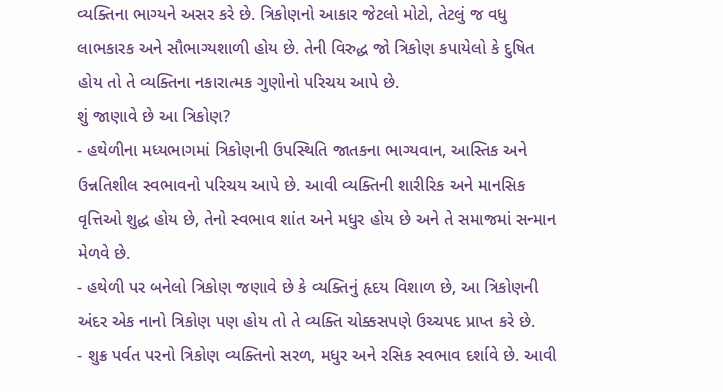વ્યક્તિના ભાગ્યને અસર કરે છે. ત્રિકોણનો આકાર જેટલો મોટો, તેટલું જ વધુ લાભકારક અને સૌભાગ્યશાળી હોય છે. તેની વિરુદ્ધ જો ત્રિકોણ કપાયેલો કે દુષિત હોય તો તે વ્યક્તિના નકારાત્મક ગુણોનો પરિચય આપે છે.
શું જાણાવે છે આ ત્રિકોણ?
- હથેળીના મધ્યભાગમાં ત્રિકોણની ઉપસ્થિતિ જાતકના ભાગ્યવાન, આસ્તિક અને ઉન્નતિશીલ સ્વભાવનો પરિચય આપે છે. આવી વ્યક્તિની શારીરિક અને માનસિક વૃત્તિઓ શુદ્ધ હોય છે, તેનો સ્વભાવ શાંત અને મધુર હોય છે અને તે સમાજમાં સન્માન મેળવે છે.
- હથેળી પર બનેલો ત્રિકોણ જણાવે છે કે વ્યક્તિનું હૃદય વિશાળ છે, આ ત્રિકોણની અંદર એક નાનો ત્રિકોણ પણ હોય તો તે વ્યક્તિ ચોક્કસપણે ઉચ્ચપદ પ્રાપ્ત કરે છે.
- શુક્ર પર્વત પરનો ત્રિકોણ વ્યક્તિનો સરળ, મધુર અને રસિક સ્વભાવ દર્શાવે છે. આવી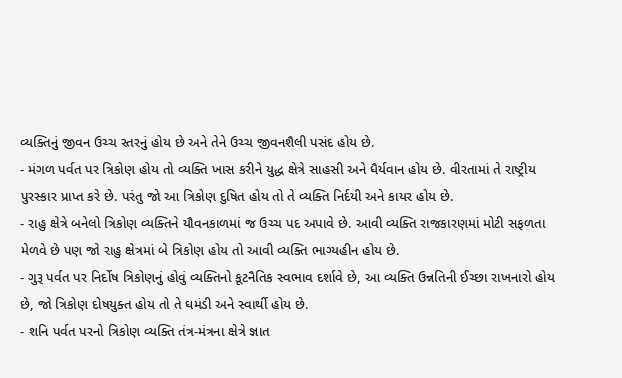વ્યક્તિનું જીવન ઉચ્ચ સ્તરનું હોય છે અને તેને ઉચ્ચ જીવનશૈલી પસંદ હોય છે.
- મંગળ પર્વત પર ત્રિકોણ હોય તો વ્યક્તિ ખાસ કરીને યુદ્ધ ક્ષેત્રે સાહસી અને ધૈર્યવાન હોય છે. વીરતામાં તે રાષ્ટ્રીય પુરસ્કાર પ્રાપ્ત કરે છે. પરંતુ જો આ ત્રિકોણ દુષિત હોય તો તે વ્યક્તિ નિર્દયી અને કાયર હોય છે.
- રાહુ ક્ષેત્રે બનેલો ત્રિકોણ વ્યક્તિને યૌવનકાળમાં જ ઉચ્ચ પદ અપાવે છે. આવી વ્યક્તિ રાજકારણમાં મોટી સફળતા મેળવે છે પણ જો રાહુ ક્ષેત્રમાં બે ત્રિકોણ હોય તો આવી વ્યક્તિ ભાગ્યહીન હોય છે.
- ગુરૂ પર્વત પર નિર્દોષ ત્રિકોણનું હોવું વ્યક્તિનો કૂટનૈતિક સ્વભાવ દર્શાવે છે, આ વ્યક્તિ ઉન્નતિની ઈચ્છા રાખનારો હોય છે, જો ત્રિકોણ દોષયુક્ત હોય તો તે ઘમંડી અને સ્વાર્થી હોય છે.
- શનિ પર્વત પરનો ત્રિકોણ વ્યક્તિ તંત્ર-મંત્રના ક્ષેત્રે જ્ઞાત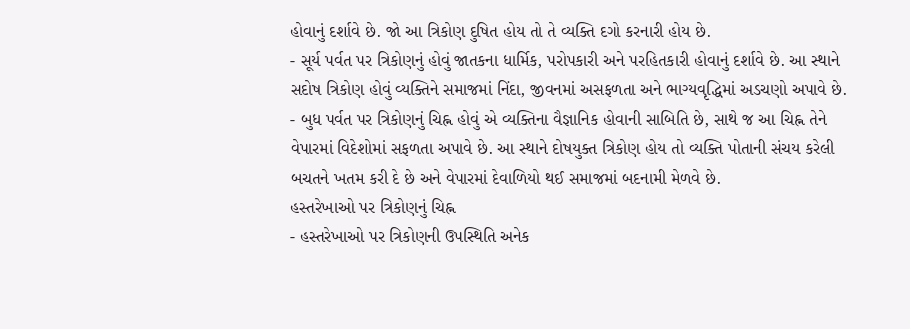હોવાનું દર્શાવે છે. જો આ ત્રિકોણ દુષિત હોય તો તે વ્યક્તિ દગો કરનારી હોય છે.
- સૂર્ય પર્વત પર ત્રિકોણનું હોવું જાતકના ધાર્મિક, પરોપકારી અને પરહિતકારી હોવાનું દર્શાવે છે. આ સ્થાને સદોષ ત્રિકોણ હોવું વ્યક્તિને સમાજમાં નિંદા, જીવનમાં અસફળતા અને ભાગ્યવૃદ્ધિમાં અડચણો અપાવે છે.
- બુધ પર્વત પર ત્રિકોણનું ચિહ્ન હોવું એ વ્યક્તિના વૈજ્ઞાનિક હોવાની સાબિતિ છે, સાથે જ આ ચિહ્ન તેને વેપારમાં વિદેશોમાં સફળતા અપાવે છે. આ સ્થાને દોષયુક્ત ત્રિકોણ હોય તો વ્યક્તિ પોતાની સંચય કરેલી બચતને ખતમ કરી દે છે અને વેપારમાં દેવાળિયો થઈ સમાજમાં બદનામી મેળવે છે.
હસ્તરેખાઓ પર ત્રિકોણનું ચિહ્ન
- હસ્તરેખાઓ પર ત્રિકોણની ઉપસ્થિતિ અનેક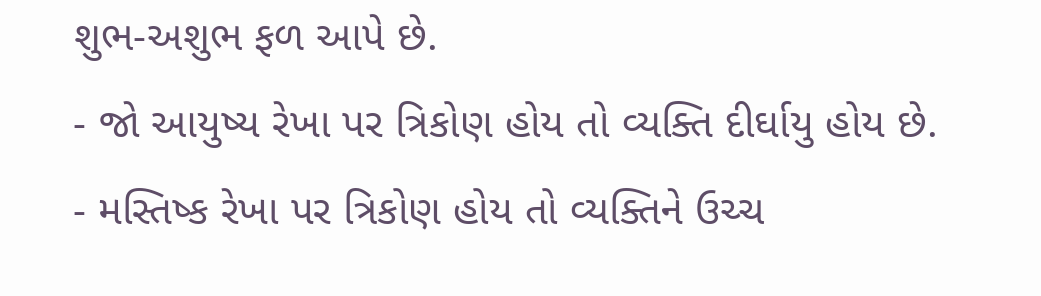શુભ-અશુભ ફળ આપે છે.
- જો આયુષ્ય રેખા પર ત્રિકોણ હોય તો વ્યક્તિ દીર્ઘાયુ હોય છે.
- મસ્તિષ્ક રેખા પર ત્રિકોણ હોય તો વ્યક્તિને ઉચ્ચ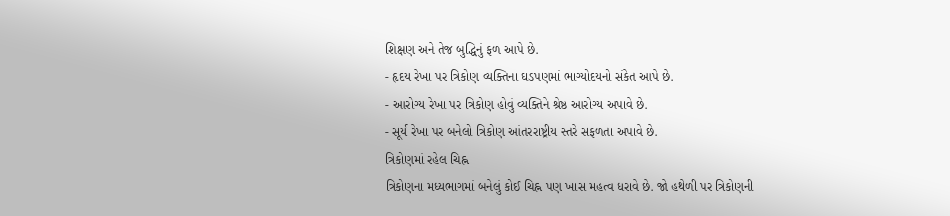શિક્ષણ અને તેજ બુદ્ધિનું ફળ આપે છે.
- હૃદય રેખા પર ત્રિકોણ વ્યક્તિના ઘડપણમાં ભાગ્યોદયનો સંકેત આપે છે.
- આરોગ્ય રેખા પર ત્રિકોણ હોવું વ્યક્તિને શ્રેષ્ઠ આરોગ્ય અપાવે છે.
- સૂર્ય રેખા પર બનેલો ત્રિકોણ આંતરરાષ્ટ્રીય સ્તરે સફળતા અપાવે છે.
ત્રિકોણમાં રહેલ ચિહ્ન
ત્રિકોણના મધ્યભાગમાં બનેલું કોઈ ચિહ્ન પણ ખાસ મહત્વ ધરાવે છે. જો હથેળી પર ત્રિકોણની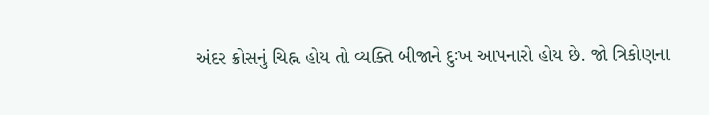અંદર ક્રોસનું ચિહ્ન હોય તો વ્યક્તિ બીજાને દુઃખ આપનારો હોય છે. જો ત્રિકોણના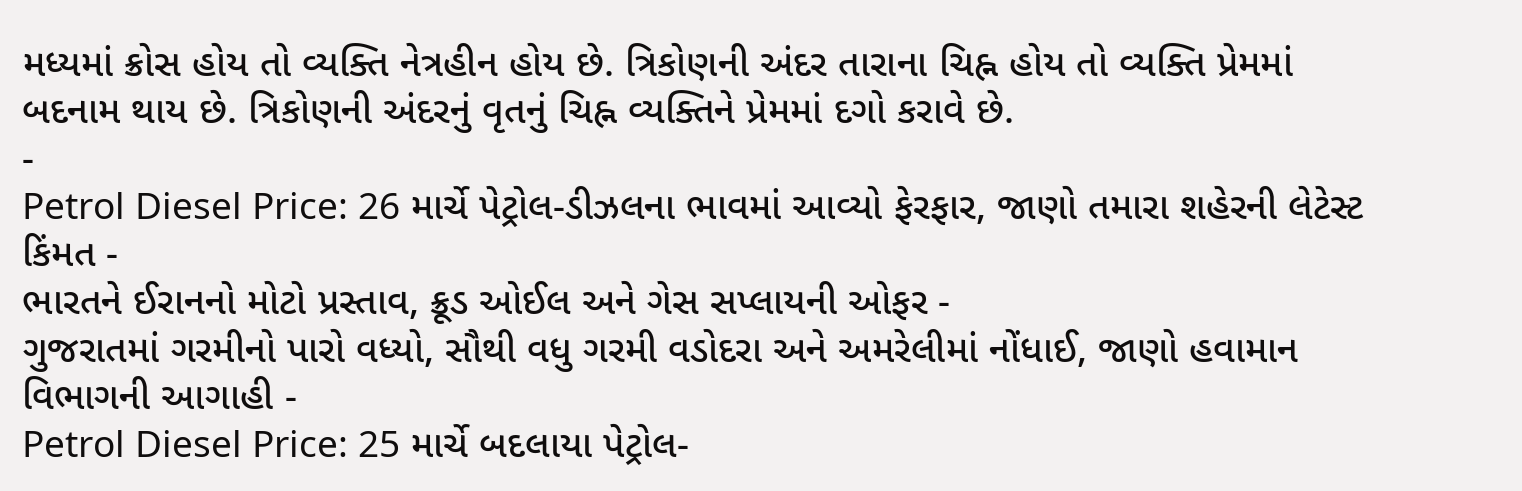મધ્યમાં ક્રોસ હોય તો વ્યક્તિ નેત્રહીન હોય છે. ત્રિકોણની અંદર તારાના ચિહ્ન હોય તો વ્યક્તિ પ્રેમમાં બદનામ થાય છે. ત્રિકોણની અંદરનું વૃતનું ચિહ્ન વ્યક્તિને પ્રેમમાં દગો કરાવે છે.
-
Petrol Diesel Price: 26 માર્ચે પેટ્રોલ-ડીઝલના ભાવમાં આવ્યો ફેરફાર, જાણો તમારા શહેરની લેટેસ્ટ કિંમત -
ભારતને ઈરાનનો મોટો પ્રસ્તાવ, ક્રૂડ ઓઈલ અને ગેસ સપ્લાયની ઓફર -
ગુજરાતમાં ગરમીનો પારો વધ્યો, સૌથી વધુ ગરમી વડોદરા અને અમરેલીમાં નોંધાઈ, જાણો હવામાન વિભાગની આગાહી -
Petrol Diesel Price: 25 માર્ચે બદલાયા પેટ્રોલ-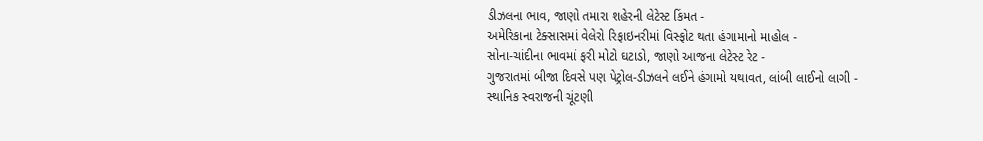ડીઝલના ભાવ, જાણો તમારા શહેરની લેટેસ્ટ કિંમત -
અમેરિકાના ટેક્સાસમાં વેલેરો રિફાઇનરીમાં વિસ્ફોટ થતા હંગામાનો માહોલ -
સોના-ચાંદીના ભાવમાં ફરી મોટો ઘટાડો, જાણો આજના લેટેસ્ટ રેટ -
ગુજરાતમાં બીજા દિવસે પણ પેટ્રોલ-ડીઝલને લઈને હંગામો યથાવત, લાંબી લાઈનો લાગી -
સ્થાનિક સ્વરાજની ચૂંટણી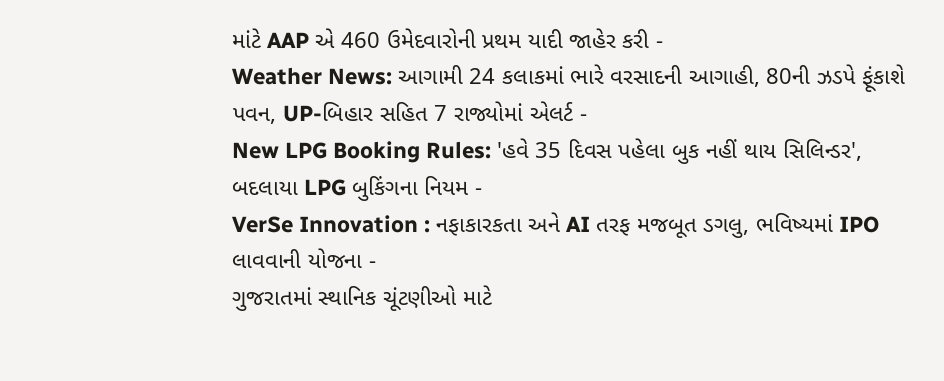માંટે AAP એ 460 ઉમેદવારોની પ્રથમ યાદી જાહેર કરી -
Weather News: આગામી 24 કલાકમાં ભારે વરસાદની આગાહી, 80ની ઝડપે ફૂંકાશે પવન, UP-બિહાર સહિત 7 રાજ્યોમાં એલર્ટ -
New LPG Booking Rules: 'હવે 35 દિવસ પહેલા બુક નહીં થાય સિલિન્ડર', બદલાયા LPG બુકિંગના નિયમ -
VerSe Innovation : નફાકારકતા અને AI તરફ મજબૂત ડગલુ, ભવિષ્યમાં IPO લાવવાની યોજના -
ગુજરાતમાં સ્થાનિક ચૂંટણીઓ માટે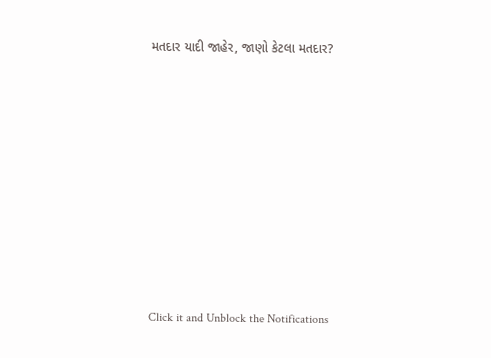મતદાર યાદી જાહેર, જાણો કેટલા મતદાર?












Click it and Unblock the Notifications